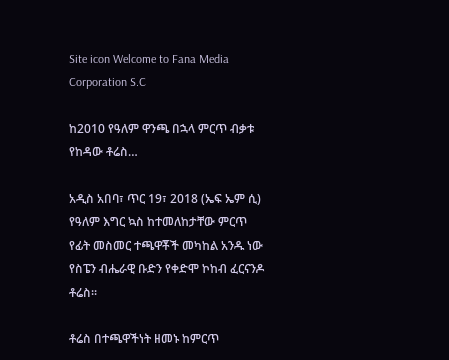Site icon Welcome to Fana Media Corporation S.C

ከ2010 የዓለም ዋንጫ በኋላ ምርጥ ብቃቱ የከዳው ቶሬስ…

አዲስ አበባ፣ ጥር 19፣ 2018 (ኤፍ ኤም ሲ) የዓለም እግር ኳስ ከተመለከታቸው ምርጥ የፊት መስመር ተጫዋቾች መካከል አንዱ ነው የስፔን ብሔራዊ ቡድን የቀድሞ ኮከብ ፈርናንዶ ቶሬስ፡፡

ቶሬስ በተጫዋችነት ዘመኑ ከምርጥ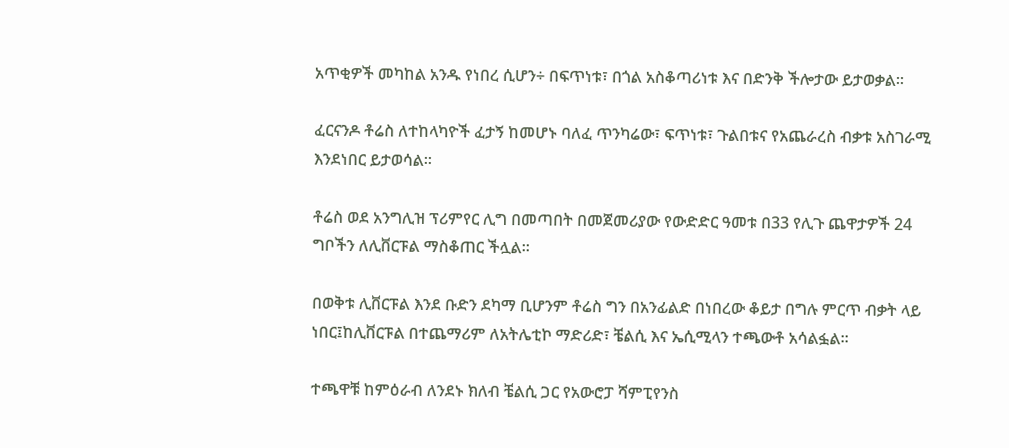አጥቂዎች መካከል አንዱ የነበረ ሲሆን÷ በፍጥነቱ፣ በጎል አስቆጣሪነቱ እና በድንቅ ችሎታው ይታወቃል፡፡

ፈርናንዶ ቶሬስ ለተከላካዮች ፈታኝ ከመሆኑ ባለፈ ጥንካሬው፣ ፍጥነቱ፣ ጉልበቱና የአጨራረስ ብቃቱ አስገራሚ እንደነበር ይታወሳል፡፡

ቶሬስ ወደ አንግሊዝ ፕሪምየር ሊግ በመጣበት በመጀመሪያው የውድድር ዓመቱ በ33 የሊጉ ጨዋታዎች 24 ግቦችን ለሊቨርፑል ማስቆጠር ችሏል፡፡

በወቅቱ ሊቨርፑል እንደ ቡድን ደካማ ቢሆንም ቶሬስ ግን በአንፊልድ በነበረው ቆይታ በግሉ ምርጥ ብቃት ላይ ነበር፤ከሊቨርፑል በተጨማሪም ለአትሌቲኮ ማድሪድ፣ ቼልሲ እና ኤሲሚላን ተጫውቶ አሳልፏል፡፡

ተጫዋቹ ከምዕራብ ለንደኑ ክለብ ቼልሲ ጋር የአውሮፓ ሻምፒየንስ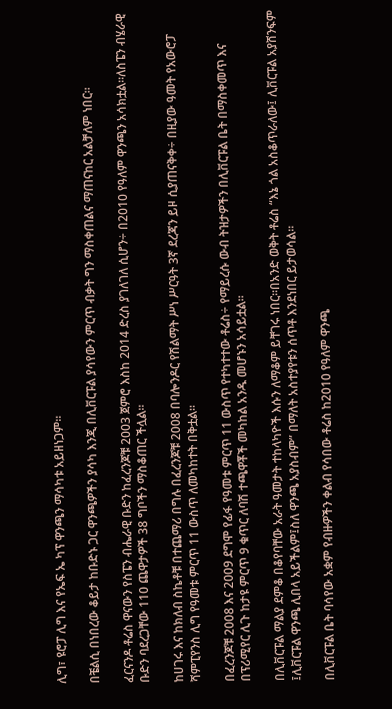ሊግ፣ ዩሮፓ ሊግ እና የኤፍ ኤ ካፕ ዋንጫን ማሳካቱ አይዘነጋም፡፡

በቼልሲ በነበረው ቆይታ ከቡድኑ ጋር ዋንጫዎችን ያሳካ እንጂ በሊቨርፑል ያሳየውን ምርጥ ብቃት ግን ማስቀጠልና ማጠናከር አልቻለም ነበር፡፡

ፈርናንዶ ቶሬስ ዋናውን የስፔን ብሔራዊ ቡድን ከፈረንጆቹ 2003 ጀምሮ እስከ 2014 ድረስ ያገለገለ ሲሆን÷ በ2010 የዓለም ዋንጫን አሳክቷል፡፡ለስፔን ብሄራዊ ቡድን ባደረጋቸው 110 ጨዋታዎች 38 ግቦችን ማስቆጠር ችሏል፡፡

ከሀገሩ እና ከክለብ ስኬቶቹ በተጨማሪ በግሉ በፈረንጆቹ 2008 በባሎንዶር የሽልማት ሥነ ሥርዓት 3ኛ ደረጃን ይዞ ሲያጠናቅቀ÷ በዚያው ዓመት የአውሮፓ ሻምፒየንስ ሊግ የዓመቱ ምርጥ 11 ውስጥ ለመካከተት በቅቷል፡፡

በፈረንጆቹ 2008 እና 2009 ደግሞ የፊፋ የዓመቱ ምርጥ 11 ውስጥ የተካተተው ቶሬስ÷ የማይረሱ ውብ ትዝታዎችን በሊቨርፑል ቤት በማስቀመጥ እና በፕሪሚየር ሊጉ ከታዩ ምርጥ 9 ቁጥር ለባሽ ተጫዋቾች መካከል አንዱ መሆኑን አሳይቷል፡፡

በሊቨርፑል ማልያ ደምቆ በቆየባቸው አራት ዓመታት ተከላካዮች እሱን ለማቆም ይቸገሩ ነበር፡፡በአንድ ወቅት ቶሬስ “እኔ ጎል አስቆጥራለው፤ ሊቨርፑል አያሸንፍም ፤ሊቨርፑል ዋንጫ ሊበላ አይችልም፤ስለ ዋንጫ አያስብም” በማለት አስተያየቱን ሰጥቶ እንደነበር ይታወሳል፡፡

በሊቨርፑል ቤት ባሳየው አቋም የብዙዎችን ቀልብ የሳበው ቶሬስ ከ2010 የዓለም ዋንጫ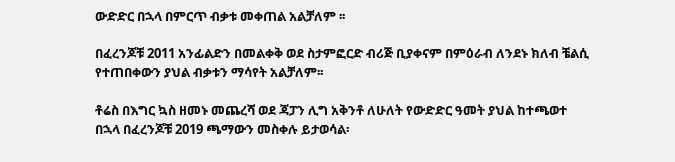ውድድር በኋላ በምርጥ ብቃቱ መቀጠል አልቻለም ፡፡

በፈረንጆቹ 2011 አንፊልድን በመልቀቅ ወደ ስታምፎርድ ብሪጅ ቢያቀናም በምዕራብ ለንደኑ ክለብ ቼልሲ የተጠበቀውን ያህል ብቃቱን ማሳየት አልቻለም፡፡

ቶሬስ በእግር ኳስ ዘመኑ መጨረሻ ወደ ጃፓን ሊግ አቅንቶ ለሁለት የውድድር ዓመት ያህል ከተጫወተ በኋላ በፈረንጆቹ 2019 ጫማውን መስቀሉ ይታወሳል፡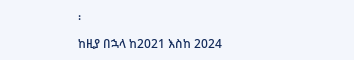፡

ከዚያ በኋላ ከ2021 እስከ 2024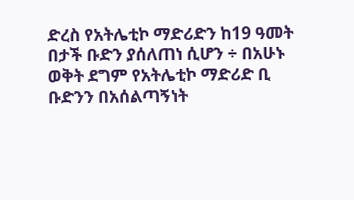ድረስ የአትሌቲኮ ማድሪድን ከ19 ዓመት በታች ቡድን ያሰለጠነ ሲሆን ÷ በአሁኑ ወቅት ደግም የአትሌቲኮ ማድሪድ ቢ ቡድንን በአሰልጣኝነት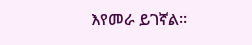እየመራ ይገኛል፡፡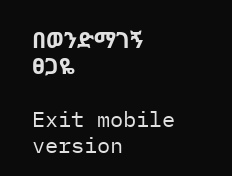በወንድማገኝ ፀጋዬ

Exit mobile version